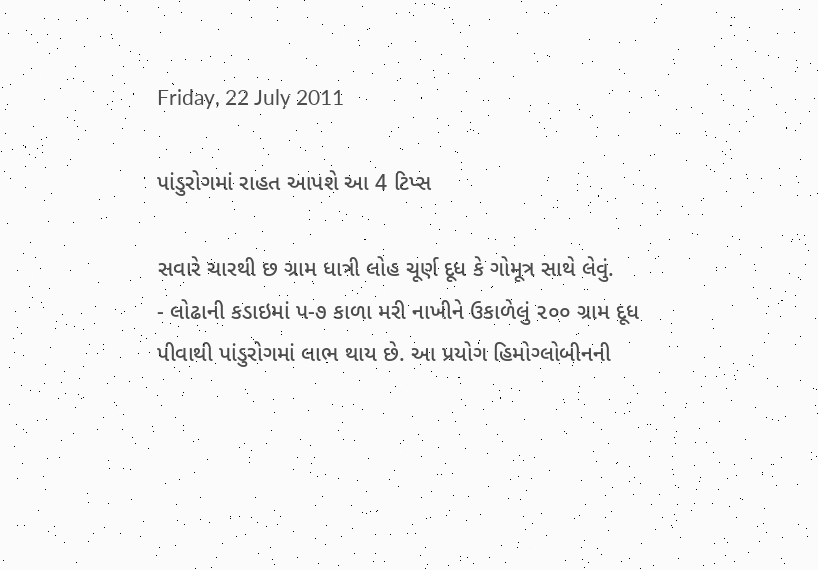Friday, 22 July 2011

પાંડુરોગમાં રાહત આપશે આ 4 ટિપ્સ

સવારે ચારથી છ ગ્રામ ધાત્રી લોહ ચૂર્ણ દૂધ કે ગોમૂત્ર સાથે લેવું.
- લોઢાની કડાઇમાં પ-૭ કાળા મરી નાખીને ઉકાળેલું ૨૦૦ ગ્રામ દૂધ પીવાથી પાંડુરોગમાં લાભ થાય છે. આ પ્રયોગ હિમોગ્લોબીનની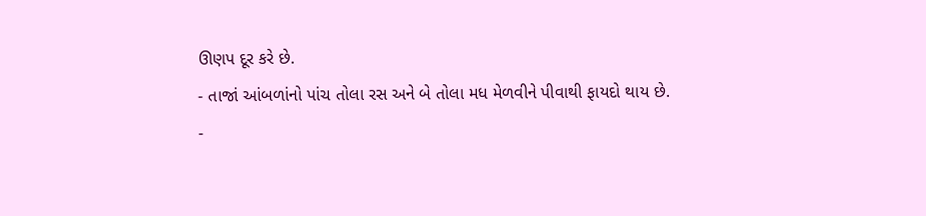ઊણપ દૂર કરે છે.
- તાજાં આંબળાંનો પાંચ તોલા રસ અને બે તોલા મધ મેળવીને પીવાથી ફાયદો થાય છે.
-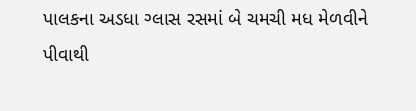પાલકના અડધા ગ્લાસ રસમાં બે ચમચી મધ મેળવીને પીવાથી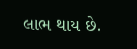લાભ થાય છે.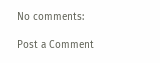No comments:

Post a Comment